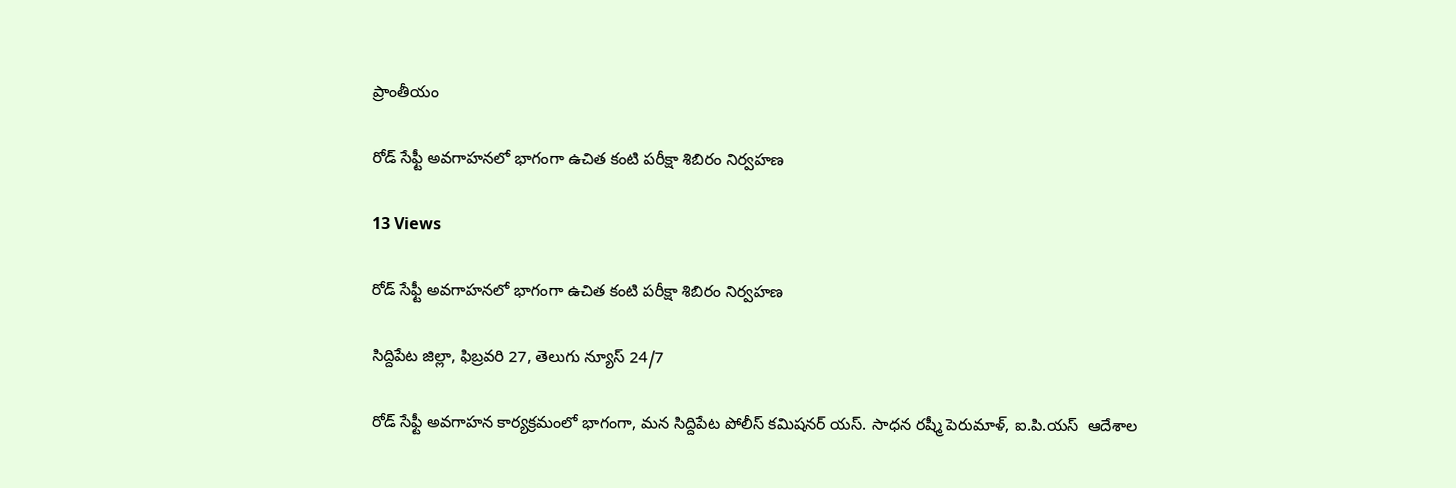ప్రాంతీయం

రోడ్ సేఫ్టీ అవగాహనలో భాగంగా ఉచిత కంటి పరీక్షా శిబిరం నిర్వహణ

13 Views

రోడ్ సేఫ్టీ అవగాహనలో భాగంగా ఉచిత కంటి పరీక్షా శిబిరం నిర్వహణ

సిద్దిపేట జిల్లా, ఫిబ్రవరి 27, తెలుగు న్యూస్ 24/7

రోడ్ సేఫ్టీ అవగాహన కార్యక్రమంలో భాగంగా, మన సిద్దిపేట పోలీస్ కమిషనర్ యస్. సాధన రష్మీ పెరుమాళ్, ఐ.పి.యస్  ఆదేశాల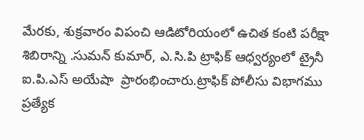మేరకు, శుక్రవారం విపంచి ఆడిటోరియంలో ఉచిత కంటి పరీక్షా శిబిరాన్ని .సుమన్ కుమార్, ఎ.సి.పి ట్రాఫిక్ ఆధ్వర్యంలో ట్రైనీ ఐ.పి.ఎస్ అయేషా  ప్రారంభించారు.ట్రాఫిక్ పోలీసు విభాగము ప్రత్యేక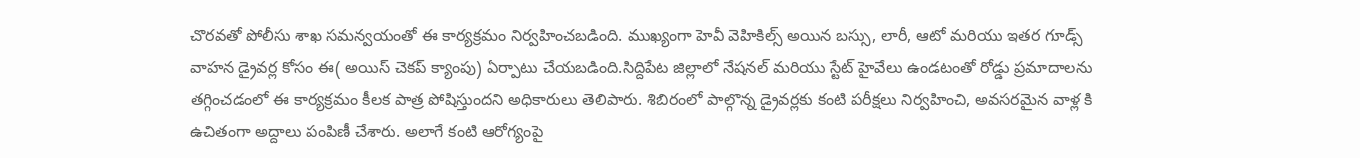చొరవతో పోలీసు శాఖ సమన్వయంతో ఈ కార్యక్రమం నిర్వహించబడింది. ముఖ్యంగా హెవీ వెహికిల్స్ అయిన బస్సు, లారీ, ఆటో మరియు ఇతర గూడ్స్ వాహన డ్రైవర్ల కోసం ఈ( అయిస్ చెకప్ క్యాంపు) ఏర్పాటు చేయబడింది.సిద్దిపేట జిల్లాలో నేషనల్ మరియు స్టేట్ హైవేలు ఉండటంతో రోడ్డు ప్రమాదాలను తగ్గించడంలో ఈ కార్యక్రమం కీలక పాత్ర పోషిస్తుందని అధికారులు తెలిపారు. శిబిరంలో పాల్గొన్న డ్రైవర్లకు కంటి పరీక్షలు నిర్వహించి, అవసరమైన వాళ్ల కి ఉచితంగా అద్దాలు పంపిణీ చేశారు. అలాగే కంటి ఆరోగ్యంపై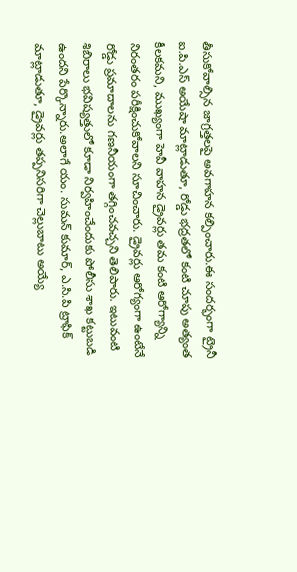తీసుకోవాల్సిన జాగ్రత్తలపై అవగాహన కల్పించారు.ఈ సందర్భంగా ట్రైనీ ఐ.పి.ఎస్ అయేషా మాట్లాడుతూ, రోడ్డు భద్రతలో కంటి చూపు అత్యంత కీలకమని, ముఖ్యంగా హెవీ వాహన డ్రైవర్లు తమ కంటి ఆరోగ్యాన్ని నిరంతరం పరీక్షించుకోవాలని సూచించారు. డ్రైవర్లు ఆరోగ్యంగా ఉంటేనే రోడ్డు ప్రమాదాలను గణనీయంగా తగ్గించవచ్చని తెలిపారు. ఇటువంటి శిబిరాలు భవిష్యత్తులో కూడా నిర్వహించేందుకు పోలీసు శాఖ కట్టుబడి ఉందని పేర్కొన్నారు.అలాగే యం. సుమన్ కుమార్, ఎ.సి.పి ట్రాఫిక్  మాట్లాడుతూ, డ్రైవర్లు తప్పనిసరిగా చెల్లుబాటు అయ్యే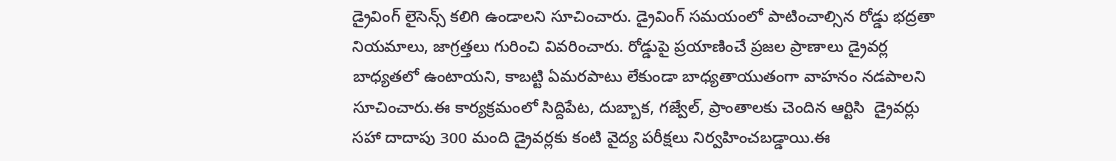డ్రైవింగ్ లైసెన్స్ కలిగి ఉండాలని సూచించారు. డ్రైవింగ్ సమయంలో పాటించాల్సిన రోడ్డు భద్రతా నియమాలు, జాగ్రత్తలు గురించి వివరించారు. రోడ్డుపై ప్రయాణించే ప్రజల ప్రాణాలు డ్రైవర్ల బాధ్యతలో ఉంటాయని, కాబట్టి ఏమరపాటు లేకుండా బాధ్యతాయుతంగా వాహనం నడపాలని సూచించారు.ఈ కార్యక్రమంలో సిద్దిపేట, దుబ్బాక, గజ్వేల్, ప్రాంతాలకు చెందిన ఆర్టిసి  డ్రైవర్లు సహా దాదాపు 300 మంది డ్రైవర్లకు కంటి వైద్య పరీక్షలు నిర్వహించబడ్డాయి.ఈ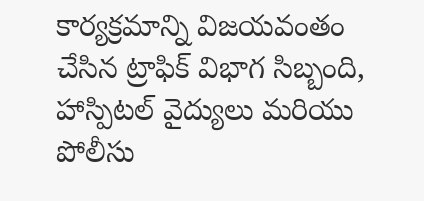కార్యక్రమాన్ని విజయవంతం చేసిన ట్రాఫిక్ విభాగ సిబ్బంది, హాస్పిటల్ వైద్యులు మరియు పోలీసు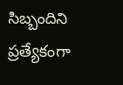సిబ్బందిని ప్రత్యేకంగా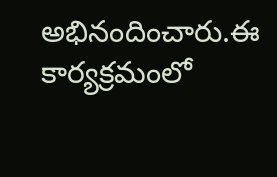అభినందించారు.ఈ కార్యక్రమంలో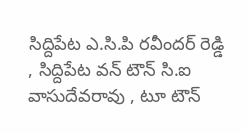సిద్దిపేట ఎ.సి.పి రవీందర్ రెడ్డి , సిద్దిపేట వన్ టౌన్ సి.ఐ వాసుదేవరావు , టూ టౌన్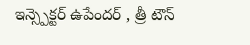ఇన్స్పెక్టర్ ఉపేందర్ , త్రీ టౌన్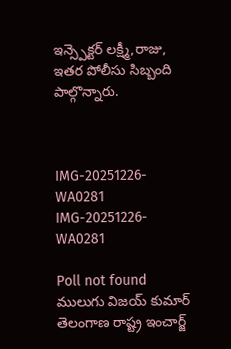ఇన్స్పెక్టర్ లక్ష్మీ,రాజు, ఇతర పోలీసు సిబ్బంది పాల్గొన్నారు.



IMG-20251226-WA0281
IMG-20251226-WA0281

Poll not found
ములుగు విజయ్ కుమార్ తెలంగాణ రాష్ట్ర ఇంచార్జ్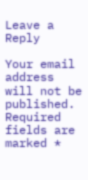Leave a Reply

Your email address will not be published. Required fields are marked *